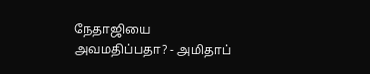நேதாஜியை அவமதிப்பதா? - அமிதாப்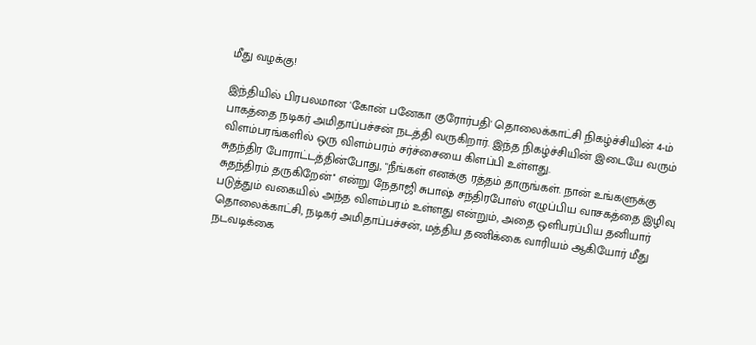மீது வழக்கு!

இந்தியில் பிரபலமான 'கோன் பனேகா குரோர்பதி' தொலைக்காட்சி நிகழ்ச்சியின் 4-ம் பாகத்தை நடிகர் அமிதாப்பச்சன் நடத்தி வருகிறார். இந்த நிகழ்ச்சியின் இடையே வரும் விளம்பரங்களில் ஒரு விளம்பரம் சர்ச்சையை கிளப்பி உள்ளது.
சுதந்திர போராட்டத்தின்போது, "நீங்கள் எனக்கு ரத்தம் தாருங்கள். நான் உங்களுக்கு சுதந்திரம் தருகிறேன்'' என்று நேதாஜி சுபாஷ் சந்திரபோஸ் எழுப்பிய வாசகத்தை இழிவு படுத்தும் வகையில் அந்த விளம்பரம் உள்ளது என்றும், அதை ஒளிபரப்பிய தனியார் தொலைக்காட்சி, நடிகர் அமிதாப்பச்சன், மத்திய தணிக்கை வாரியம் ஆகியோர் மீது நடவடிக்கை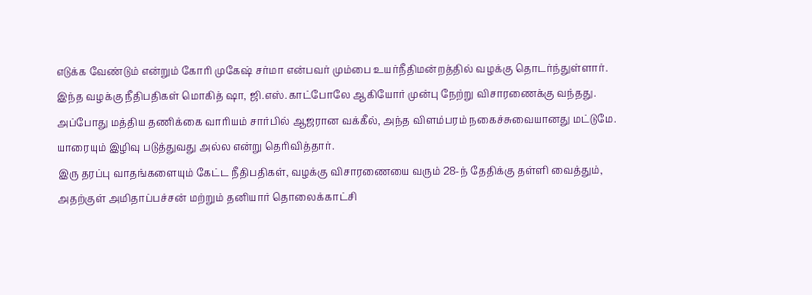எடுக்க வேண்டும் என்றும் கோரி முகேஷ் சர்மா என்பவர் மும்பை உயர்நீதிமன்றத்தில் வழக்கு தொடர்ந்துள்ளார்.
இந்த வழக்கு நீதிபதிகள் மொகித் ஷா, ஜி.எஸ்.காட்போலே ஆகியோர் முன்பு நேற்று விசாரணைக்கு வந்தது. அப்போது மத்திய தணிக்கை வாரியம் சார்பில் ஆஜரான வக்கீல், அந்த விளம்பரம் நகைச்சுவையானது மட்டுமே. யாரையும் இழிவு படுத்துவது அல்ல என்று தெரிவித்தார்.
இரு தரப்பு வாதங்களையும் கேட்ட நீதிபதிகள், வழக்கு விசாரணையை வரும் 28-ந் தேதிக்கு தள்ளி வைத்தும், அதற்குள் அமிதாப்பச்சன் மற்றும் தனியார் தொலைக்காட்சி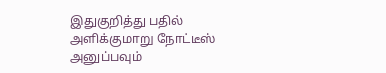இதுகுறித்து பதில் அளிக்குமாறு நோட்டீஸ் அனுப்பவும்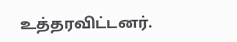உத்தரவிட்டனர்.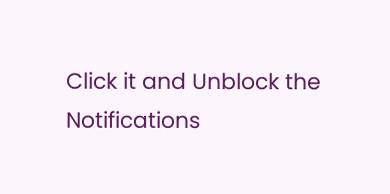Click it and Unblock the Notifications